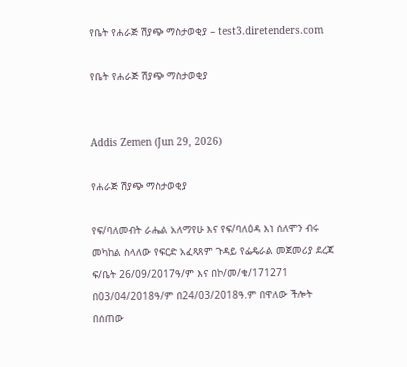የቤት የሐራጅ ሽያጭ ማስታወቂያ – test3.diretenders.com

የቤት የሐራጅ ሽያጭ ማስታወቂያ


Addis Zemen (Jun 29, 2026)

የሐራጅ ሽያጭ ማስታወቂያ

የፍ/ባለመብት ራሔል አለማየሁ እና የፍ/ባለዕዳ እነ ሰለሞን ብሩ መካከል ስላለው የፍርድ አፈጻጸም ጉዳይ የፌዴራል መጀመሪያ ደረጃ ፍ/ቤት 26/09/2017ዓ/ም እና በኮ/መ/ቁ/171271 በ03/04/2018ዓ/ም በ24/03/2018ዓ.ም በዋለው ችሎት በሰጠው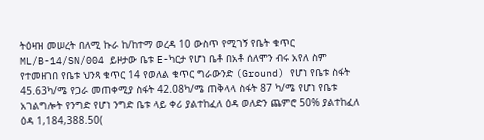ትዕዛዝ መሠረት በለሚ ኩራ ከ/ከተማ ወረዳ 10 ውስጥ የሚገኝ የቤት ቁጥር ML/B-14/SN/004 ይዞታው ቤቱ E-ካርታ የሆነ ቤቶ በአቶ ሰለሞን ብሩ አየለ ስም የተመዘገበ የቤቱ ህንጻ ቁጥር 14 የወለል ቁጥር ግራውንድ (Ground) የሆነ የቤቱ ስፋት 45.63ካ/ሜ የጋራ መጠቀሚያ ስፋት 42.08ካ/ሜ ጠቅላላ ስፋት 87 ካ/ሜ የሆነ የቤቱ አገልግሎት የንግድ የሆነ ንግድ ቤቱ ላይ ቀሪ ያልተከፈለ ዕዳ ወለድን ጨምሮ 50% ያልተከፈለ ዕዳ 1,184,388.50(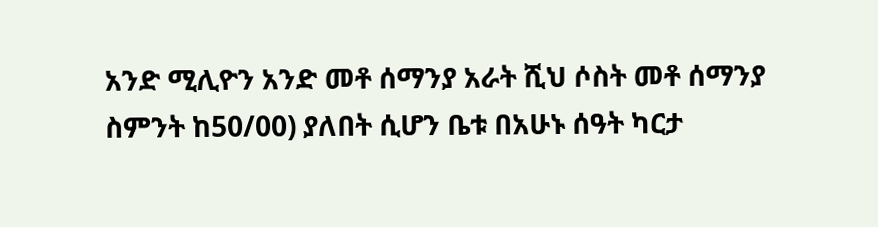አንድ ሚሊዮን አንድ መቶ ሰማንያ አራት ሺህ ሶስት መቶ ሰማንያ ስምንት ከ50/00) ያለበት ሲሆን ቤቱ በአሁኑ ሰዓት ካርታ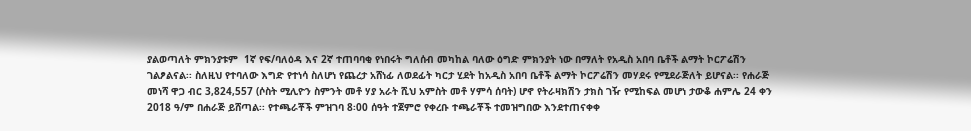ያልወጣለት ምክንያቱም  1ኛ የፍ/ባለዕዳ እና 2ኛ ተጠባባቂ የነበሩት ግለሰብ መካከል ባለው ዕግድ ምክንያት ነው በማለት የአዲስ አበባ ቤቶች ልማት ኮርፖሬሽን ገልፆልናል፡፡ ስለዚህ የተባለው እግድ የተነሳ ስለሆነ የጨረታ አሸነፊ ለወደፊት ካርታ ሂደት ከአዲስ አበባ ቤቶች ልማት ኮርፖሬሽን መሃደሩ የሚደራጅለት ይሆናል፡፡ የሐራጅ መነሻ ዋጋ ብር 3,824,557 (ሶስት ሚሊዮን ስምንት መቶ ሃያ አራት ሺህ አምስት መቶ ሃምሳ ሰባት) ሆኖ የትራዛክሽን ታክስ ገዥ የሚከፍል መሆነ ታውቆ ሐምሌ 24 ቀን 2018 ዓ/ም በሐራጅ ይሸጣል፡፡ የተጫራቾች ምዝገባ 8፡00 ሰዓት ተጀምሮ የቀረቡ ተጫራቾች ተመዝግበው እንደተጠናቀቀ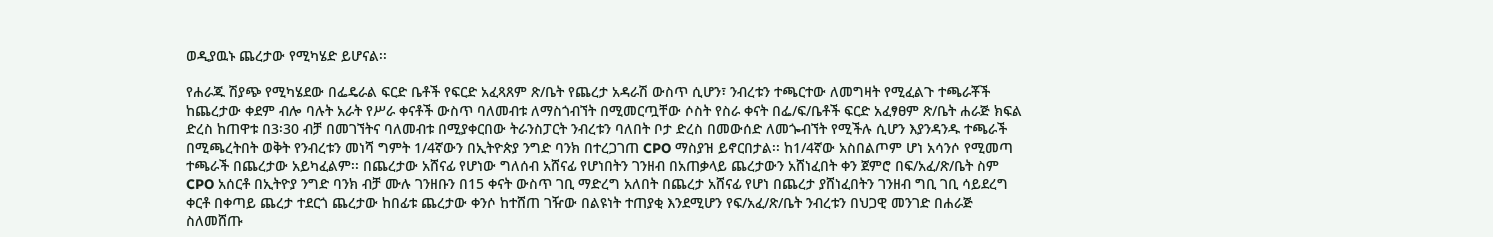ወዲያዉኑ ጨረታው የሚካሄድ ይሆናል፡፡

የሐራጁ ሽያጭ የሚካሄደው በፌዴራል ፍርድ ቤቶች የፍርድ አፈጻጸም ጽ/ቤት የጨረታ አዳራሽ ውስጥ ሲሆን፣ ንብረቱን ተጫርተው ለመግዛት የሚፈልጉ ተጫራቾች ከጨረታው ቀደም ብሎ ባሉት አራት የሥራ ቀናቶች ውስጥ ባለመብቱ ለማስጎብኘት በሚመርጧቸው ሶስት የስራ ቀናት በፌ/ፍ/ቤቶች ፍርድ አፈፃፀም ጽ/ቤት ሐራጅ ክፍል ድረስ ከጠዋቱ በ3፡30 ብቻ በመገኘትና ባለመብቱ በሚያቀርበው ትራንስፓርት ንብረቱን ባለበት ቦታ ድረስ በመውሰድ ለመጐብኘት የሚችሉ ሲሆን እያንዳንዱ ተጫራች በሚጫረትበት ወቅት የንብረቱን መነሻ ግምት 1/4ኛውን በኢትዮጵያ ንግድ ባንክ በተረጋገጠ CPO ማስያዝ ይኖርበታል፡፡ ከ1/4ኛው አስበልጦም ሆነ አሳንሶ የሚመጣ ተጫራች በጨረታው አይካፈልም፡፡ በጨረታው አሸናፊ የሆነው ግለሰብ አሸናፊ የሆነበትን ገንዘብ በአጠቃላይ ጨረታውን አሸነፈበት ቀን ጀምሮ በፍ/አፈ/ጽ/ቤት ስም CPO አሰርቶ በኢትዮያ ንግድ ባንክ ብቻ ሙሉ ገንዘቡን በ15 ቀናት ውስጥ ገቢ ማድረግ አለበት በጨረታ አሸናፊ የሆነ በጨረታ ያሸነፈበትን ገንዘብ ግቢ ገቢ ሳይደረግ ቀርቶ በቀጣይ ጨረታ ተደርጎ ጨረታው ከበፊቱ ጨረታው ቀንሶ ከተሸጠ ገዥው በልዩነት ተጠያቂ እንደሚሆን የፍ/አፈ/ጽ/ቤት ንብረቱን በህጋዊ መንገድ በሐራጅ ስለመሸጡ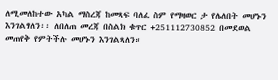ለሚመለከተው አካል ማስረጃ ከመጻፍ ባለፈ ስም የማዛወር ታ የሌለበት መሆኑን እንገልፃለን፡፡ ለበለጠ መረጃ በስልክ ቁጥር +251112730852 በመደወል መጠየቅ የምትችሉ መሆኑን እንገልጻለን።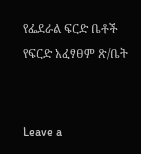የፌደራል ፍርድ ቤቶች የፍርድ አፈፃፀም ጽ/ቤት


Leave a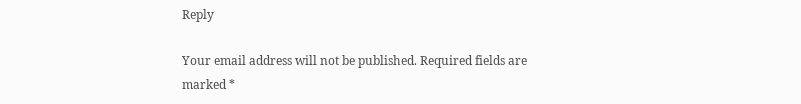Reply

Your email address will not be published. Required fields are marked *